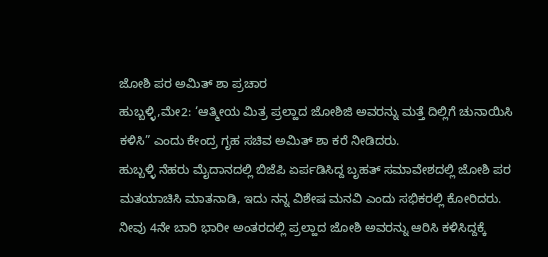ಜೋಶಿ ಪರ ಅಮಿತ್ ಶಾ ಪ್ರಚಾರ
ಹುಬ್ಬಳ್ಳಿ,ಮೇ2: ‘ಆತ್ಮೀಯ ಮಿತ್ರ ಪ್ರಲ್ಹಾದ ಜೋಶಿಜಿ ಅವರನ್ನು ಮತ್ತೆ ದಿಲ್ಲಿಗೆ ಚುನಾಯಿಸಿ ಕಳಿಸಿ” ಎಂದು ಕೇಂದ್ರ ಗೃಹ ಸಚಿವ ಅಮಿತ್ ಶಾ ಕರೆ ನೀಡಿದರು.
ಹುಬ್ಬಳ್ಳಿ ನೆಹರು ಮೈದಾನದಲ್ಲಿ ಬಿಜೆಪಿ ಏರ್ಪಡಿಸಿದ್ದ ಬೃಹತ್ ಸಮಾವೇಶದಲ್ಲಿ ಜೋಶಿ ಪರ ಮತಯಾಚಿಸಿ ಮಾತನಾಡಿ, ಇದು ನನ್ನ ವಿಶೇಷ ಮನವಿ ಎಂದು ಸಭಿಕರಲ್ಲಿ ಕೋರಿದರು.
ನೀವು 4ನೇ ಬಾರಿ ಭಾರೀ ಅಂತರದಲ್ಲಿ ಪ್ರಲ್ಹಾದ ಜೋಶಿ ಅವರನ್ನು ಆರಿಸಿ ಕಳಿಸಿದ್ದಕ್ಕೆ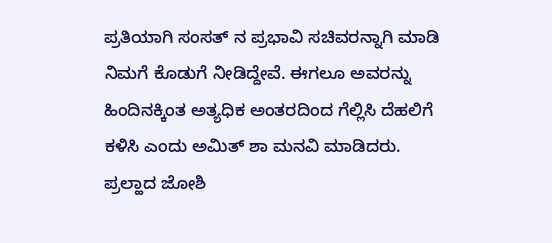ಪ್ರತಿಯಾಗಿ ಸಂಸತ್ ನ ಪ್ರಭಾವಿ ಸಚಿವರನ್ನಾಗಿ ಮಾಡಿ ನಿಮಗೆ ಕೊಡುಗೆ ನೀಡಿದ್ದೇವೆ. ಈಗಲೂ ಅವರನ್ನು ಹಿಂದಿನಕ್ಕಿಂತ ಅತ್ಯಧಿಕ ಅಂತರದಿಂದ ಗೆಲ್ಲಿಸಿ ದೆಹಲಿಗೆ ಕಳಿಸಿ ಎಂದು ಅಮಿತ್ ಶಾ ಮನವಿ ಮಾಡಿದರು.
ಪ್ರಲ್ಹಾದ ಜೋಶಿ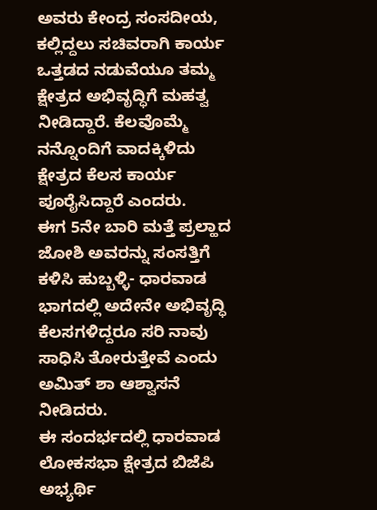ಅವರು ಕೇಂದ್ರ ಸಂಸದೀಯ, ಕಲ್ಲಿದ್ದಲು ಸಚಿವರಾಗಿ ಕಾರ್ಯ ಒತ್ತಡದ ನಡುವೆಯೂ ತಮ್ಮ ಕ್ಷೇತ್ರದ ಅಭಿವೃದ್ಧಿಗೆ ಮಹತ್ವ ನೀಡಿದ್ದಾರೆ. ಕೆಲವೊಮ್ಮೆ ನನ್ನೊಂದಿಗೆ ವಾದಕ್ಕಿಳಿದು ಕ್ಷೇತ್ರದ ಕೆಲಸ ಕಾರ್ಯ ಪೂರೈಸಿದ್ದಾರೆ ಎಂದರು.
ಈಗ 5ನೇ ಬಾರಿ ಮತ್ತೆ ಪ್ರಲ್ಹಾದ ಜೋಶಿ ಅವರನ್ನು ಸಂಸತ್ತಿಗೆ ಕಳಿಸಿ ಹುಬ್ಬಳ್ಳಿ- ಧಾರವಾಡ ಭಾಗದಲ್ಲಿ ಅದೇನೇ ಅಭಿವೃದ್ಧಿ ಕೆಲಸಗಳಿದ್ದರೂ ಸರಿ ನಾವು ಸಾಧಿಸಿ ತೋರುತ್ತೇವೆ ಎಂದು ಅಮಿತ್ ಶಾ ಆಶ್ವಾಸನೆ ನೀಡಿದರು.
ಈ ಸಂದರ್ಭದಲ್ಲಿ ಧಾರವಾಡ ಲೋಕಸಭಾ ಕ್ಷೇತ್ರದ ಬಿಜೆಪಿ ಅಭ್ಯರ್ಥಿ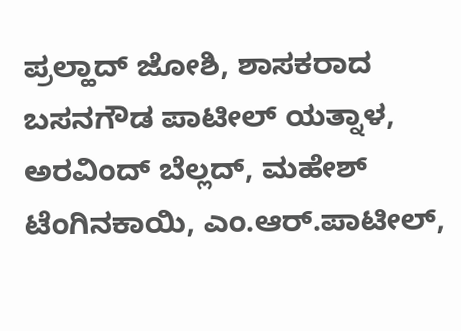ಪ್ರಲ್ಹಾದ್ ಜೋಶಿ, ಶಾಸಕರಾದ ಬಸನಗೌಡ ಪಾಟೀಲ್ ಯತ್ನಾಳ, ಅರವಿಂದ್ ಬೆಲ್ಲದ್, ಮಹೇಶ್ ಟೆಂಗಿನಕಾಯಿ, ಎಂ.ಆರ್.ಪಾಟೀಲ್,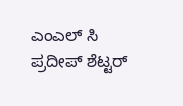ಎಂಎಲ್ ಸಿ ಪ್ರದೀಪ್ ಶೆಟ್ಟರ್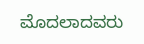ಮೊದಲಾದವರು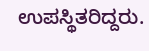ಉಪಸ್ಥಿತರಿದ್ದರು.